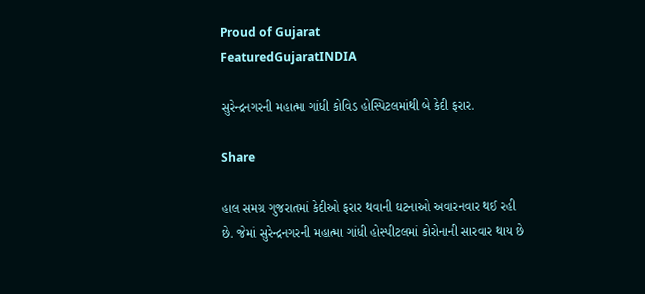Proud of Gujarat
FeaturedGujaratINDIA

સુરેન્દ્રનગરની મહાત્મા ગાંધી કોવિડ હોસ્પિટલમાંથી બે કેદી ફરાર.

Share

હાલ સમગ્ર ગુજરાતમાં કેદીઓ ફરાર થવાની ઘટનાઓ અવારનવાર થઈ રહી છે. જેમાં સુરેન્દ્રનગરની મહાત્મા ગાંધી હોસ્પીટલમાં કોરોનાની સારવાર થાય છે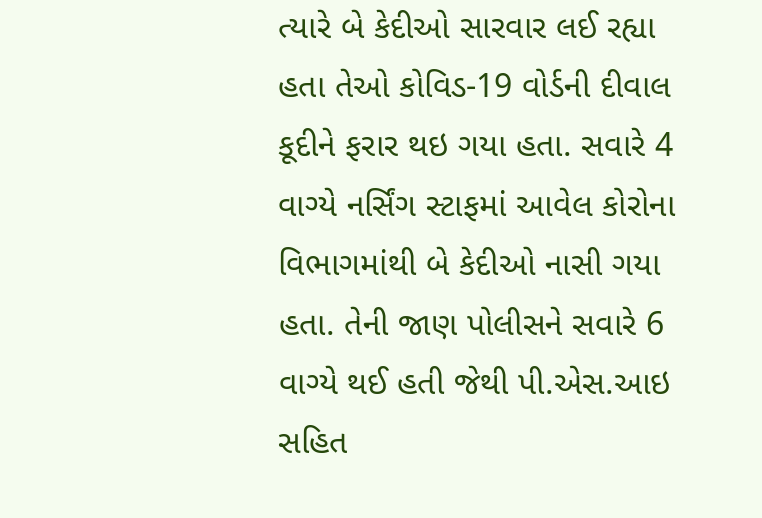ત્યારે બે કેદીઓ સારવાર લઈ રહ્યા હતા તેઓ કોવિડ-19 વોર્ડની દીવાલ કૂદીને ફરાર થઇ ગયા હતા. સવારે 4 વાગ્યે નર્સિંગ સ્ટાફમાં આવેલ કોરોના વિભાગમાંથી બે કેદીઓ નાસી ગયા હતા. તેની જાણ પોલીસને સવારે 6 વાગ્યે થઈ હતી જેથી પી.એસ.આઇ સહિત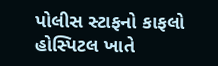પોલીસ સ્ટાફનો કાફલો હોસ્પિટલ ખાતે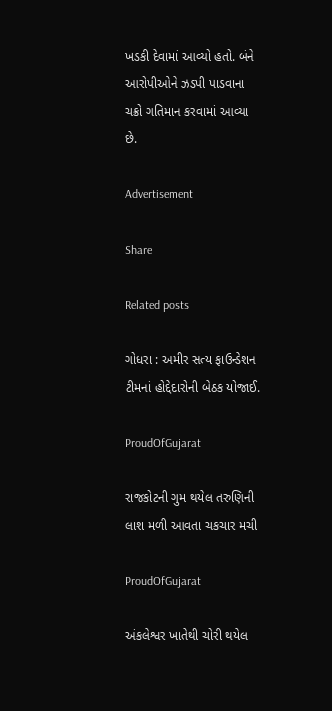ખડકી દેવામાં આવ્યો હતો. બંને આરોપીઓને ઝડપી પાડવાના ચક્રો ગતિમાન કરવામાં આવ્યા છે.

Advertisement

Share

Related posts

ગોધરા : અમીર સત્ય ફાઉન્ડેશન ટીમનાં હોદ્દેદારોની બેઠક યોજાઈ.

ProudOfGujarat

રાજકોટની ગુમ થયેલ તરુણિની લાશ મળી આવતા ચકચાર મચી

ProudOfGujarat

અંકલેશ્વર ખાતેથી ચોરી થયેલ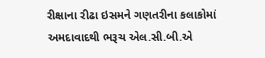રીક્ષાના રીઢા ઇસમને ગણતરીના કલાકોમાં અમદાવાદથી ભરૂચ એલ.સી.બી.એ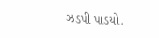ઝડપી પાડયો.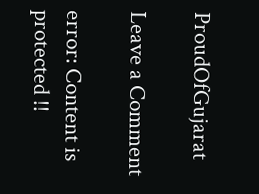ProudOfGujarat

Leave a Comment

error: Content is protected !!